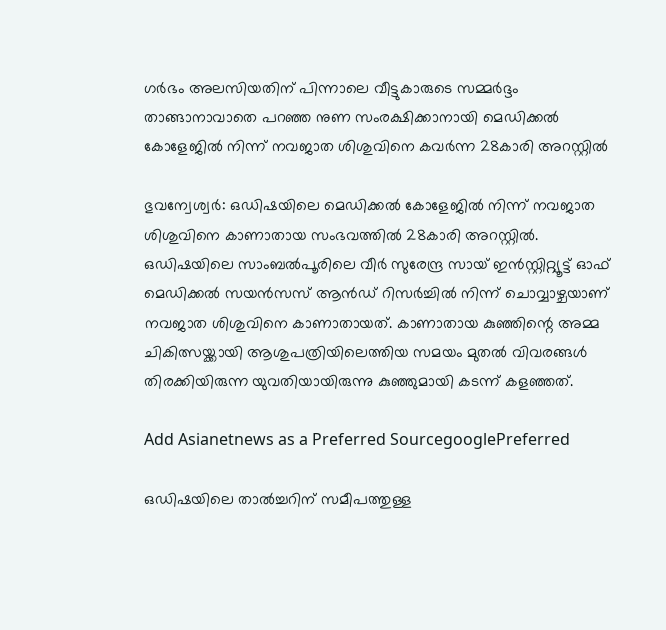ഗർഭം അലസിയതിന് പിന്നാലെ വീട്ടുകാരുടെ സമ്മർദ്ദം താങ്ങാനാവാതെ പറഞ്ഞ നുണ സംരക്ഷിക്കാനായി മെഡിക്കൽ കോളേജിൽ നിന്ന് നവജാത ശിശുവിനെ കവർന്ന 28കാരി അറസ്റ്റിൽ

ഭുവന്വേശ്വർ: ഒഡിഷയിലെ മെഡിക്കൽ കോളേജിൽ നിന്ന് നവജാത ശിശുവിനെ കാണാതായ സംഭവത്തിൽ 28കാരി അറസ്റ്റിൽ. ഒഡിഷയിലെ സാംബൽപൂരിലെ വീർ സുരേന്ദ്ര സായ് ഇൻസ്റ്റിറ്റ്യൂട്ട് ഓഫ് മെഡിക്കൽ സയൻസസ് ആൻഡ് റിസർച്ചിൽ നിന്ന് ചൊവ്വാഴ്ചയാണ് നവജാത ശിശുവിനെ കാണാതായത്. കാണാതായ കുഞ്ഞിന്റെ അമ്മ ചികിത്സയ്ക്കായി ആശുപത്രിയിലെത്തിയ സമയം മുതൽ വിവരങ്ങൾ തിരക്കിയിരുന്ന യുവതിയായിരുന്നു കുഞ്ഞുമായി കടന്ന് കളഞ്ഞത്.

Add Asianetnews as a Preferred SourcegooglePreferred

ഒഡിഷയിലെ താൽച്ചറിന് സമീപത്തുള്ള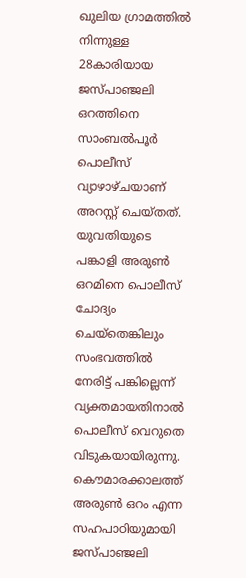ഖുലിയ ഗ്രാമത്തിൽ നിന്നുള്ള 28കാരിയായ ജസ്പാഞ്ജലി ഒറത്തിനെ സാംബൽപൂർ പൊലീസ് വ്യാഴാഴ്ചയാണ് അറസ്റ്റ് ചെയ്തത്. യുവതിയുടെ പങ്കാളി അരുൺ ഒറമിനെ പൊലീസ് ചോദ്യം ചെയ്തെങ്കിലും സംഭവത്തിൽ നേരിട്ട് പങ്കില്ലെന്ന് വ്യക്തമായതിനാൽ പൊലീസ് വെറുതെ വിടുകയായിരുന്നു. കൌമാരക്കാലത്ത് അരുൺ ഒറം എന്ന സഹപാഠിയുമായി ജസ്പാഞ്ജലി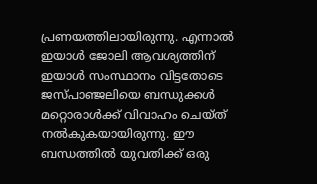പ്രണയത്തിലായിരുന്നു. എന്നാൽ ഇയാൾ ജോലി ആവശ്യത്തിന് ഇയാൾ സംസ്ഥാനം വിട്ടതോടെ ജസ്പാഞ്ജലിയെ ബന്ധുക്കൾ മറ്റൊരാൾക്ക് വിവാഹം ചെയ്ത് നൽകുകയായിരുന്നു. ഈ ബന്ധത്തിൽ യുവതിക്ക് ഒരു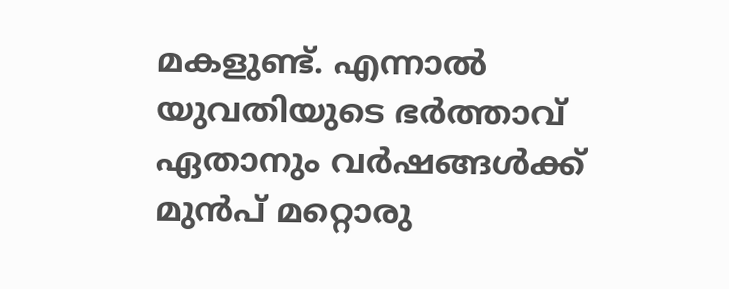മകളുണ്ട്. എന്നാൽ യുവതിയുടെ ഭർത്താവ് ഏതാനും വർഷങ്ങൾക്ക് മുൻപ് മറ്റൊരു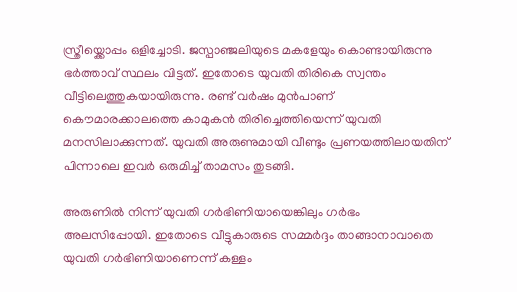സ്ത്രീയ്ക്കൊപ്പം ഒളിച്ചോടി. ജസ്പാഞ്ജലിയുടെ മകളേയും കൊണ്ടായിരുന്നു ഭർത്താവ് സ്ഥലം വിട്ടത്. ഇതോടെ യുവതി തിരികെ സ്വന്തം വീട്ടിലെത്തുകയായിരുന്നു. രണ്ട് വർഷം മുൻപാണ് കൌമാരക്കാലത്തെ കാമുകൻ തിരിച്ചെത്തിയെന്ന് യുവതി മനസിലാക്കുന്നത്. യുവതി അരുണുമായി വീണ്ടും പ്രണയത്തിലായതിന് പിന്നാലെ ഇവർ ഒരുമിച്ച് താമസം തുടങ്ങി.

അരുണിൽ നിന്ന് യുവതി ഗർഭിണിയായെങ്കിലും ഗർഭം അലസിപ്പോയി. ഇതോടെ വീട്ടുകാരുടെ സമ്മർദ്ദം താങ്ങാനാവാതെ യുവതി ഗർഭിണിയാണെന്ന് കള്ളം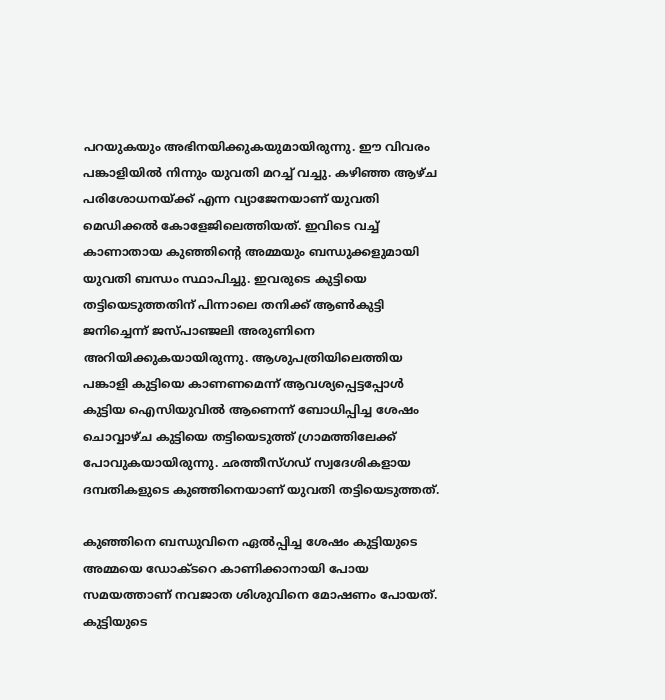പറയുകയും അഭിനയിക്കുകയുമായിരുന്നു. ഈ വിവരം പങ്കാളിയിൽ നിന്നും യുവതി മറച്ച് വച്ചു. കഴിഞ്ഞ ആഴ്ച പരിശോധനയ്ക്ക് എന്ന വ്യാജേനയാണ് യുവതി മെഡിക്കൽ കോളേജിലെത്തിയത്. ഇവിടെ വച്ച് കാണാതായ കുഞ്ഞിന്റെ അമ്മയും ബന്ധുക്കളുമായി യുവതി ബന്ധം സ്ഥാപിച്ചു. ഇവരുടെ കുട്ടിയെ തട്ടിയെടുത്തതിന് പിന്നാലെ തനിക്ക് ആൺകുട്ടി ജനിച്ചെന്ന് ജസ്പാഞ്ജലി അരുണിനെ അറിയിക്കുകയായിരുന്നു. ആശുപത്രിയിലെത്തിയ പങ്കാളി കുട്ടിയെ കാണണമെന്ന് ആവശ്യപ്പെട്ടപ്പോൾ കുട്ടിയ ഐസിയുവിൽ ആണെന്ന് ബോധിപ്പിച്ച ശേഷം ചൊവ്വാഴ്ച കുട്ടിയെ തട്ടിയെടുത്ത് ഗ്രാമത്തിലേക്ക് പോവുകയായിരുന്നു. ഛത്തീസ്ഗഡ് സ്വദേശികളായ ദമ്പതികളുടെ കുഞ്ഞിനെയാണ് യുവതി തട്ടിയെടുത്തത്.

കുഞ്ഞിനെ ബന്ധുവിനെ ഏൽപ്പിച്ച ശേഷം കുട്ടിയുടെ അമ്മയെ ഡോക്ടറെ കാണിക്കാനായി പോയ സമയത്താണ് നവജാത ശിശുവിനെ മോഷണം പോയത്. കുട്ടിയുടെ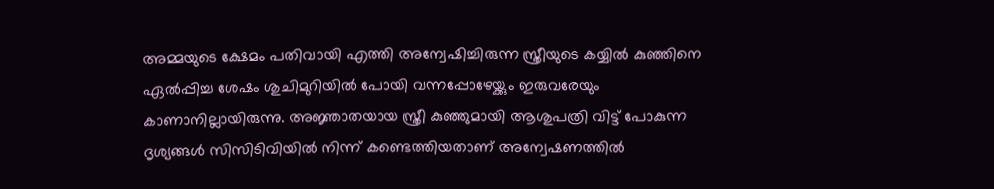അമ്മയുടെ ക്ഷേമം പതിവായി എത്തി അന്വേഷിച്ചിരുന്ന സ്ത്രീയുടെ കയ്യിൽ കുഞ്ഞിനെ ഏൽപ്പിച്ച ശേഷം ശുചിമുറിയിൽ പോയി വന്നപ്പോഴേയ്ക്കും ഇരുവരേയും കാണാനില്ലായിരുന്നു. അജ്ഞാതയായ സ്ത്രീ കുഞ്ഞുമായി ആശുപത്രി വിട്ട് പോകുന്ന ദൃശ്യങ്ങൾ സിസിടിവിയിൽ നിന്ന് കണ്ടെത്തിയതാണ് അന്വേഷണത്തിൽ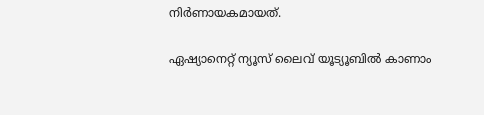നിർണായകമായത്.

ഏഷ്യാനെറ്റ് ന്യൂസ് ലൈവ് യൂട്യൂബിൽ കാണാം